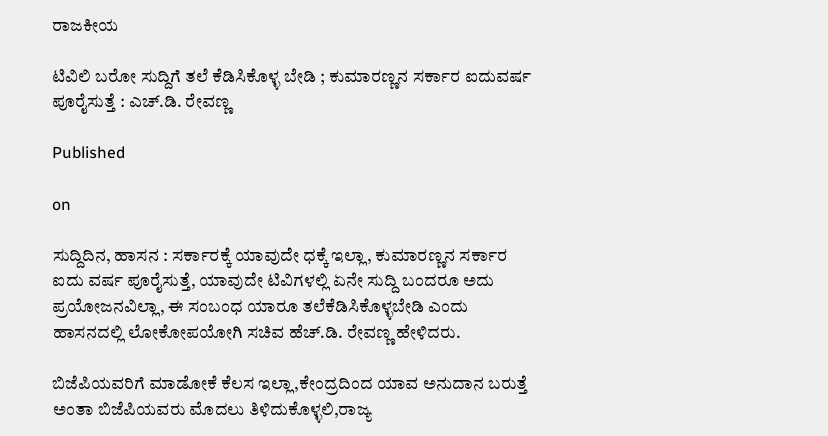ರಾಜಕೀಯ

ಟಿವಿಲಿ ಬರೋ‌ ಸುದ್ದಿಗೆ ತಲೆ ಕೆಡಿಸಿಕೊಳ್ಳ ಬೇಡಿ ; ಕುಮಾರಣ್ಣನ ಸರ್ಕಾರ ಐದುವರ್ಷ ಪೂರೈಸುತ್ತೆ : ಎಚ್.ಡಿ. ರೇವಣ್ಣ

Published

on

ಸುದ್ದಿದಿನ, ಹಾಸನ : ಸರ್ಕಾರಕ್ಕೆ ಯಾವುದೇ ಧಕ್ಕೆ ಇಲ್ಲಾ, ಕುಮಾರಣ್ಣನ ಸರ್ಕಾರ ಐದು ವರ್ಷ ಪೂರೈಸುತ್ತೆ, ಯಾವುದೇ ಟಿವಿಗಳಲ್ಲಿ ಏನೇ ಸುದ್ದಿ ಬಂದರೂ ಅದು ಪ್ರಯೋಜನವಿಲ್ಲಾ, ಈ ಸಂಬಂಧ ಯಾರೂ ತಲೆಕೆಡಿಸಿಕೊಳ್ಳಬೇಡಿ‌‌ ಎಂದು ಹಾಸನದಲ್ಲಿ ಲೋಕೋಪಯೋಗಿ ಸಚಿವ ಹೆಚ್.ಡಿ. ರೇವಣ್ಣ ಹೇಳಿದರು.

ಬಿಜೆಪಿಯವರಿಗೆ ಮಾಡೋಕೆ ಕೆಲಸ ಇಲ್ಲಾ,ಕೇಂದ್ರದಿಂದ ಯಾವ ಅನುದಾನ ಬರುತ್ತೆ ಅಂತಾ ಬಿಜೆಪಿಯವರು ಮೊದಲು ತಿಳಿದುಕೊಳ್ಳಲಿ,ರಾಜ್ಯ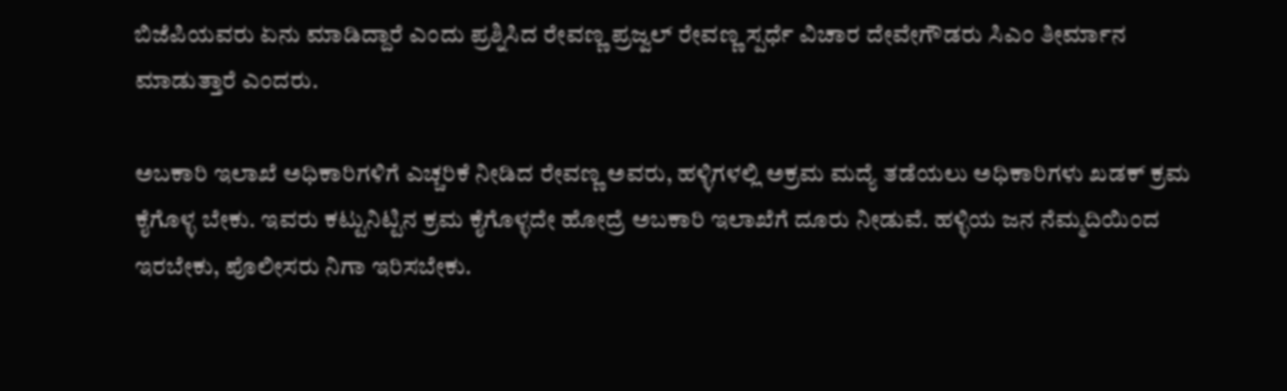ಬಿಜೆಪಿಯವರು ಏನು ಮಾಡಿದ್ದಾರೆ ಎಂದು ಪ್ರಶ್ನಿಸಿದ ರೇವಣ್ಣ ಪ್ರಜ್ವಲ್ ರೇವಣ್ಣ ಸ್ಪರ್ಧೆ ವಿಚಾರ ದೇವೇಗೌಡರು ಸಿಎಂ ತೀರ್ಮಾನ ಮಾಡುತ್ತಾರೆ ಎಂದರು.

ಅಬಕಾರಿ ಇಲಾಖೆ ಅಧಿಕಾರಿಗಳಿಗೆ ಎಚ್ಚರಿಕೆ ನೀಡಿದ ರೇವಣ್ಣ ಅವರು, ಹಳ್ಳಿಗಳಲ್ಲಿ ಅಕ್ರಮ ಮದ್ಯೆ ತಡೆಯಲು ಅಧಿಕಾರಿಗಳು ಖಡಕ್ ಕ್ರಮ ಕೈಗೊಳ್ಳ ಬೇಕು. ಇವರು ಕಟ್ಟುನಿಟ್ಟಿನ ಕ್ರಮ ಕೈಗೊಳ್ಳದೇ ಹೋದ್ರೆ ಅಬಕಾರಿ ಇಲಾಖೆಗೆ ದೂರು ನೀಡುವೆ. ಹಳ್ಳಿಯ ಜನ ನೆಮ್ಮದಿಯಿಂದ ಇರಬೇಕು, ಪೊಲೀಸರು ನಿಗಾ ಇರಿಸಬೇಕು.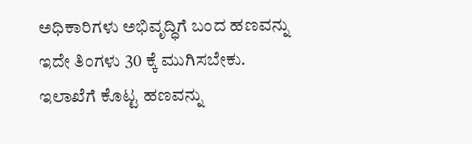ಅಧಿಕಾರಿಗಳು ಅಭಿವೃದ್ಧಿಗೆ ಬಂದ ಹಣವನ್ನು ಇದೇ ತಿಂಗಳು 30 ಕ್ಕೆ ಮುಗಿಸಬೇಕು. ಇಲಾಖೆಗೆ ಕೊಟ್ಟ ಹಣವನ್ನು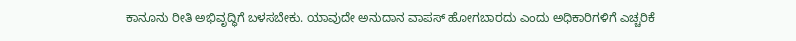ಕಾನೂನು ರೀತಿ ಅಭಿವೃದ್ಧಿಗೆ ಬಳಸಬೇಕು. ಯಾವುದೇ ಅನುದಾನ ವಾಪಸ್ ಹೋಗಬಾರದು ಎಂದು ಅಧಿಕಾರಿಗಳಿಗೆ ಎಚ್ಚರಿಕೆ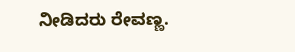ನೀಡಿದರು ರೇವಣ್ಣ.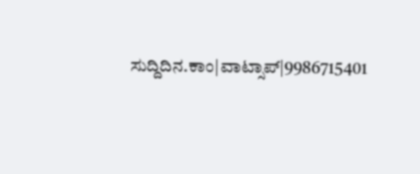ಸುದ್ದಿದಿನ.ಕಾಂ|ವಾಟ್ಸಾಪ್|9986715401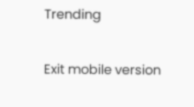Trending

Exit mobile version